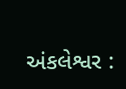અંકલેશ્વર :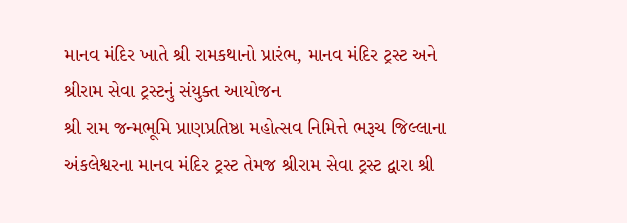માનવ મંદિર ખાતે શ્રી રામકથાનો પ્રારંભ, માનવ મંદિર ટ્રસ્ટ અને શ્રીરામ સેવા ટ્રસ્ટનું સંયુક્ત આયોજન
શ્રી રામ જન્મભૂમિ પ્રાણપ્રતિષ્ઠા મહોત્સવ નિમિત્તે ભરૂચ જિલ્લાના અંકલેશ્વરના માનવ મંદિર ટ્રસ્ટ તેમજ શ્રીરામ સેવા ટ્રસ્ટ દ્વારા શ્રી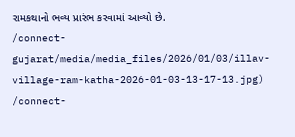રામકથાનો ભવ્ય પ્રારંભ કરવામાં આવ્યો છે.
/connect-gujarat/media/media_files/2026/01/03/illav-village-ram-katha-2026-01-03-13-17-13.jpg)
/connect-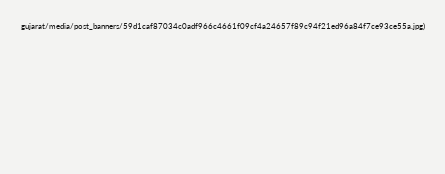gujarat/media/post_banners/59d1caf87034c0adf966c4661f09cf4a24657f89c94f21ed96a84f7ce93ce55a.jpg)